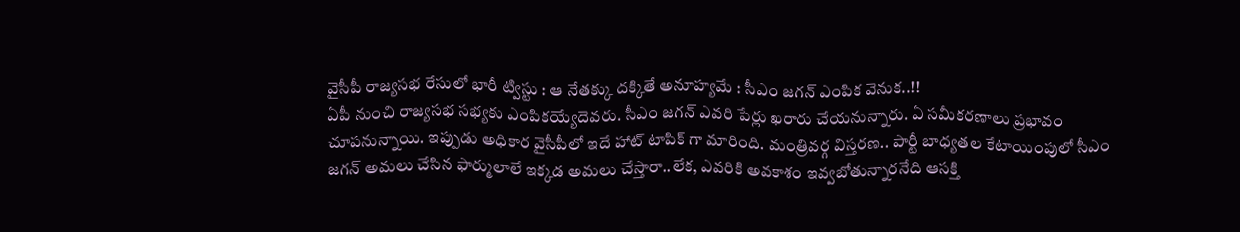వైసీపీ రాజ్యసభ రేసులో భారీ ట్విస్టు : ఆ నేతక్కు దక్కితే అనూహ్యమే : సీఎం జగన్ ఎంపిక వెనుక..!!
ఏపీ నుంచి రాజ్యసభ సభ్యకు ఎంపికయ్యేదెవరు. సీఎం జగన్ ఎవరి పేర్లు ఖరారు చేయనున్నారు. ఏ సమీకరణాలు ప్రభావం చూపనున్నాయి. ఇప్పుడు అధికార వైసీపీలో ఇదే హాట్ టాపిక్ గా మారింది. మంత్రివర్గ విస్తరణ.. పార్టీ బాధ్యతల కేటాయింపులో సీఎం జగన్ అమలు చేసిన ఫార్ములాలే ఇక్కడ అమలు చేస్తారా..లేక, ఎవరికి అవకాశం ఇవ్వబోతున్నారనేది ఆసక్తి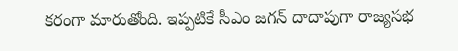కరంగా మారుతోంది. ఇప్పటికే సీఎం జగన్ దాదాపుగా రాజ్యసభ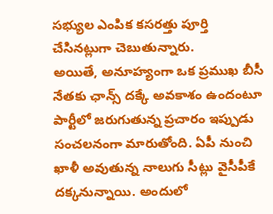సభ్యుల ఎంపిక కసరత్తు పూర్తి చేసినట్లుగా చెబుతున్నారు.
అయితే, అనూహ్యంగా ఒక ప్రముఖ బీసీ నేతకు ఛాన్స్ దక్కే అవకాశం ఉందంటూ పార్టీలో జరుగుతున్న ప్రచారం ఇప్పుడు సంచలనంగా మారుతోంది. ఏపీ నుంచి ఖాళీ అవుతున్న నాలుగు సీట్లు వైసీపీకే దక్కనున్నాయి. అందులో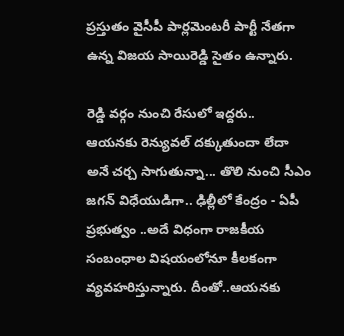ప్రస్తుతం వైసీపీ పార్లమెంటరీ పార్టీ నేతగా ఉన్న విజయ సాయిరెడ్డి సైతం ఉన్నారు.

రెడ్డి వర్గం నుంచి రేసులో ఇద్దరు..
ఆయనకు రెన్యువల్ దక్కుతుందా లేదా అనే చర్చ సాగుతున్నా... తొలి నుంచి సీఎం జగన్ విధేయుడిగా.. ఢిల్లీలో కేంద్రం - ఏపీ ప్రభుత్వం ..అదే విధంగా రాజకీయ సంబంధాల విషయంలోనూ కీలకంగా వ్యవహరిస్తున్నారు. దీంతో..ఆయనకు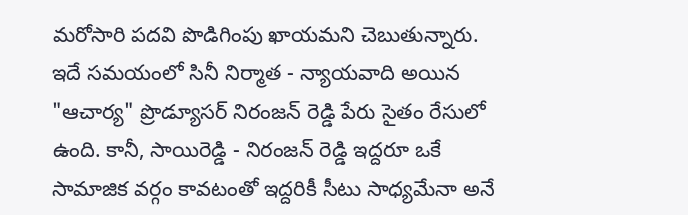మరోసారి పదవి పొడిగింపు ఖాయమని చెబుతున్నారు. ఇదే సమయంలో సినీ నిర్మాత - న్యాయవాది అయిన "ఆచార్య" ప్రొడ్యూసర్ నిరంజన్ రెడ్డి పేరు సైతం రేసులో ఉంది. కానీ, సాయిరెడ్డి - నిరంజన్ రెడ్డి ఇద్దరూ ఒకే సామాజిక వర్గం కావటంతో ఇద్దరికీ సీటు సాధ్యమేనా అనే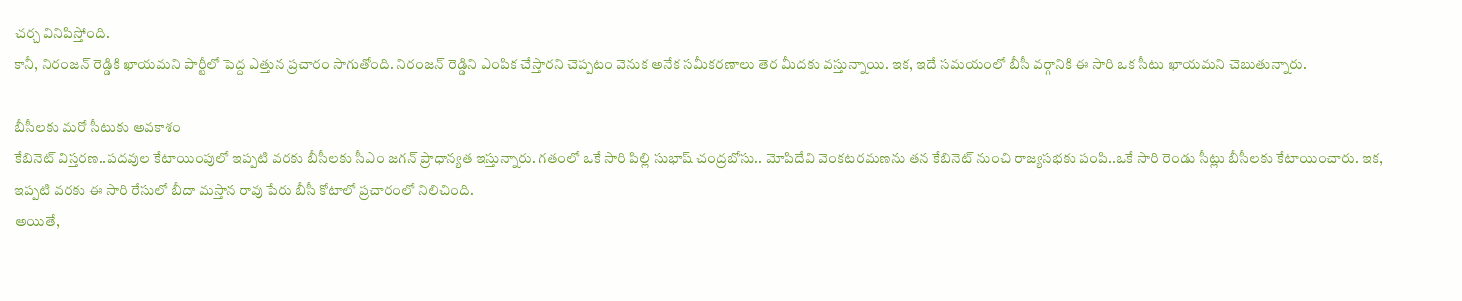చర్చ వినిపిస్తోంది.
కానీ, నిరంజన్ రెడ్డికి ఖాయమని పార్టీలో పెద్ద ఎత్తున ప్రచారం సాగుతోంది. నిరంజన్ రెడ్డిని ఎంపిక చేస్తారని చెప్పటం వెనుక అనేక సమీకరణాలు తెర మీదకు వస్తున్నాయి. ఇక, ఇదే సమయంలో బీసీ వర్గానికి ఈ సారి ఒక సీటు ఖాయమని చెబుతున్నారు.

బీసీలకు మరో సీటుకు అవకాశం
కేబినెట్ విస్తరణ..పదవుల కేటాయింపులో ఇప్పటి వరకు బీసీలకు సీఎం జగన్ ప్రాధాన్యత ఇస్తున్నారు. గతంలో ఒకే సారి పిల్లి సుభాష్ చంద్రబోసు.. మోపిదేవి వెంకటరమణను తన కేబినెట్ నుంచి రాజ్యసభకు పంపి..ఒకే సారి రెండు సీట్లు బీసీలకు కేటాయించారు. ఇక, ఇప్పటి వరకు ఈ సారి రేసులో బీదా మస్తాన రావు పేరు బీసీ కోటాలో ప్రచారంలో నిలిచింది.
అయితే,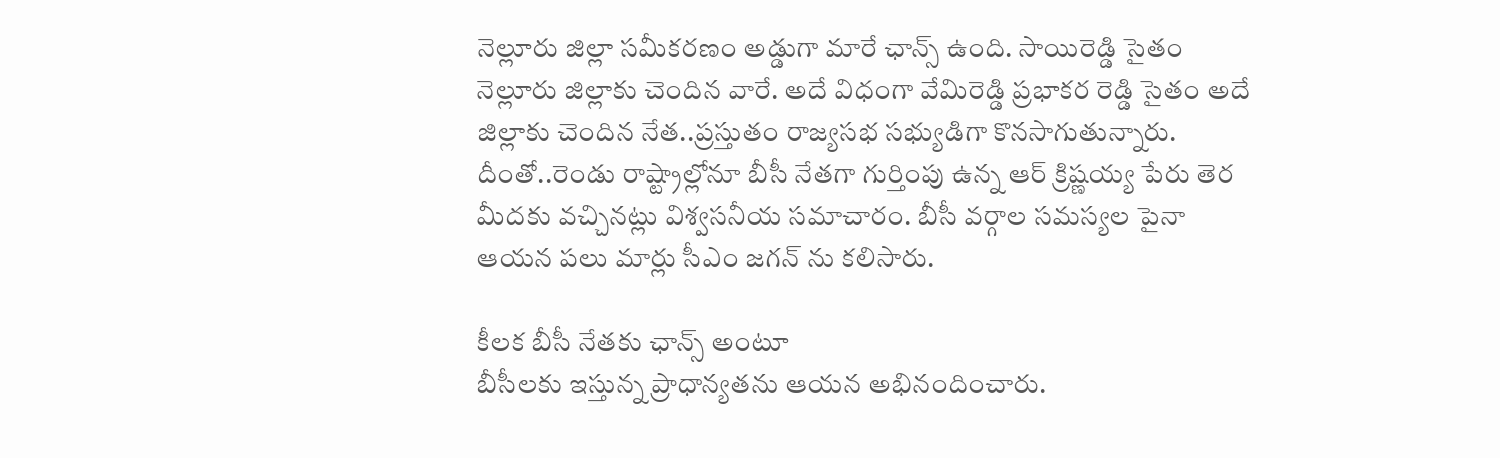నెల్లూరు జిల్లా సమీకరణం అడ్డుగా మారే ఛాన్స్ ఉంది. సాయిరెడ్డి సైతం నెల్లూరు జిల్లాకు చెందిన వారే. అదే విధంగా వేమిరెడ్డి ప్రభాకర రెడ్డి సైతం అదే జిల్లాకు చెందిన నేత..ప్రస్తుతం రాజ్యసభ సభ్యుడిగా కొనసాగుతున్నారు. దీంతో..రెండు రాష్ట్రాల్లోనూ బీసీ నేతగా గుర్తింపు ఉన్న ఆర్ క్రిష్ణయ్య పేరు తెర మీదకు వచ్చినట్లు విశ్వసనీయ సమాచారం. బీసీ వర్గాల సమస్యల పైనా ఆయన పలు మార్లు సీఎం జగన్ ను కలిసారు.

కీలక బీసీ నేతకు ఛాన్స్ అంటూ
బీసీలకు ఇస్తున్న ప్రాధాన్యతను ఆయన అభినందించారు.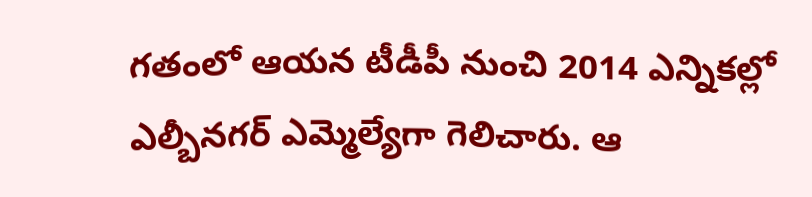గతంలో ఆయన టీడీపీ నుంచి 2014 ఎన్నికల్లో ఎల్బీనగర్ ఎమ్మెల్యేగా గెలిచారు. ఆ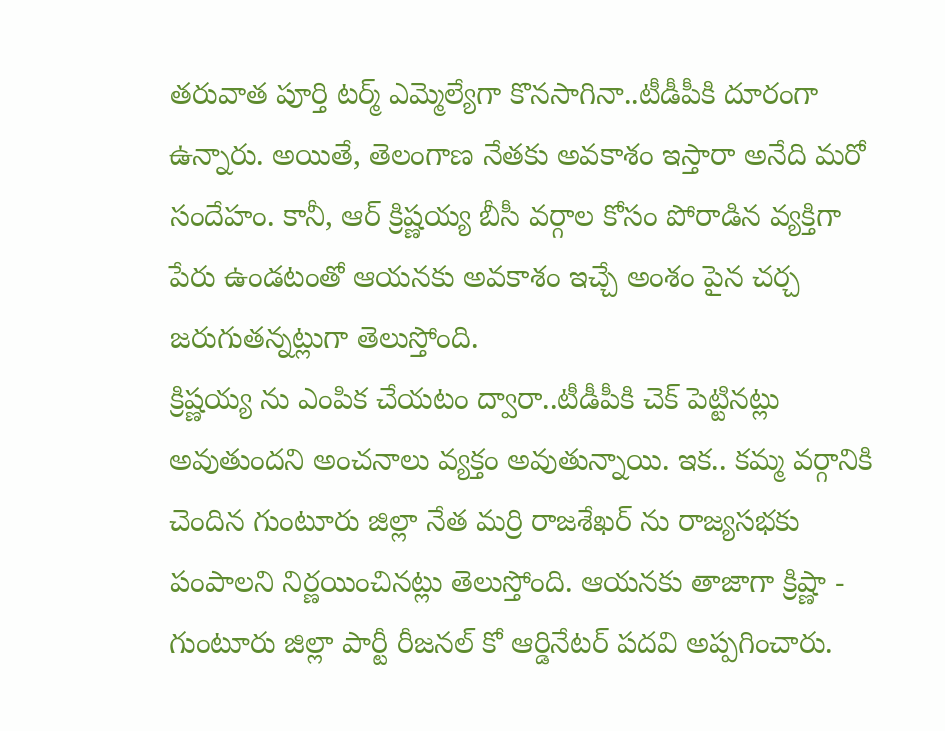తరువాత పూర్తి టర్మ్ ఎమ్మెల్యేగా కొనసాగినా..టీడీపీకి దూరంగా ఉన్నారు. అయితే, తెలంగాణ నేతకు అవకాశం ఇస్తారా అనేది మరో సందేహం. కానీ, ఆర్ క్రిష్ణయ్య బీసీ వర్గాల కోసం పోరాడిన వ్యక్తిగా పేరు ఉండటంతో ఆయనకు అవకాశం ఇచ్చే అంశం పైన చర్చ జరుగుతన్నట్లుగా తెలుస్తోంది.
క్రిష్ణయ్య ను ఎంపిక చేయటం ద్వారా..టీడీపీకి చెక్ పెట్టినట్లు అవుతుందని అంచనాలు వ్యక్తం అవుతున్నాయి. ఇక.. కమ్మ వర్గానికి చెందిన గుంటూరు జిల్లా నేత మర్రి రాజశేఖర్ ను రాజ్యసభకు పంపాలని నిర్ణయించినట్లు తెలుస్తోంది. ఆయనకు తాజాగా క్రిష్ణా - గుంటూరు జిల్లా పార్టీ రీజనల్ కో ఆర్డినేటర్ పదవి అప్పగించారు.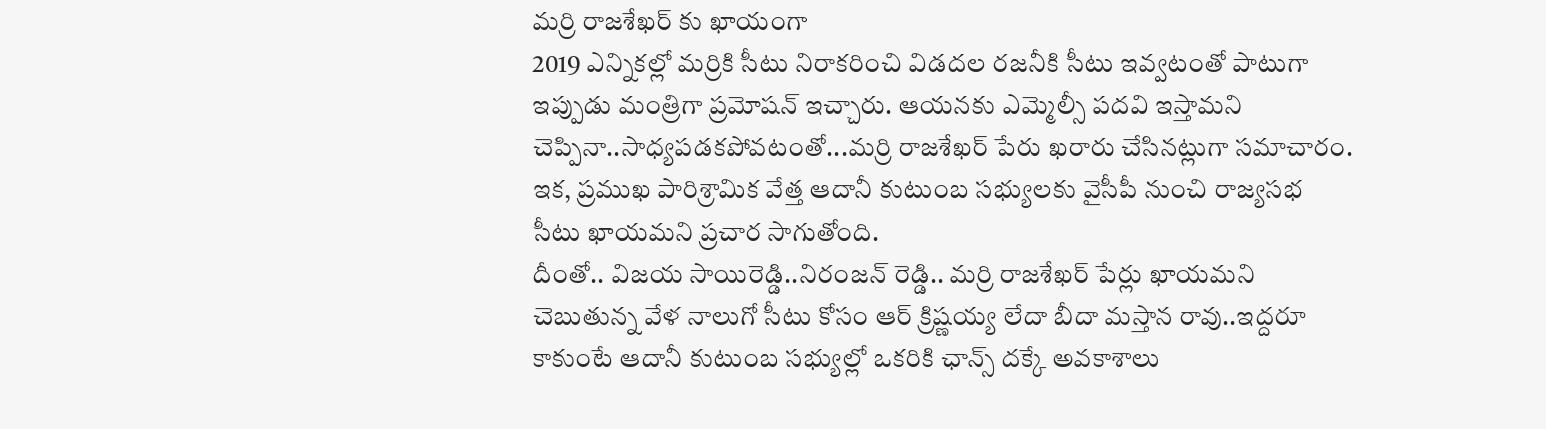మర్రి రాజశేఖర్ కు ఖాయంగా
2019 ఎన్నికల్లో మర్రికి సీటు నిరాకరించి విడదల రజనీకి సీటు ఇవ్వటంతో పాటుగా ఇప్పుడు మంత్రిగా ప్రమోషన్ ఇచ్చారు. ఆయనకు ఎమ్మెల్సీ పదవి ఇస్తామని చెప్పినా..సాధ్యపడకపోవటంతో...మర్రి రాజశేఖర్ పేరు ఖరారు చేసినట్లుగా సమాచారం. ఇక, ప్రముఖ పారిశ్రామిక వేత్త ఆదానీ కుటుంబ సభ్యులకు వైసీపీ నుంచి రాజ్యసభ సీటు ఖాయమని ప్రచార సాగుతోంది.
దీంతో.. విజయ సాయిరెడ్డి..నిరంజన్ రెడ్డి.. మర్రి రాజశేఖర్ పేర్లు ఖాయమని చెబుతున్న వేళ నాలుగో సీటు కోసం ఆర్ క్రిష్ణయ్య లేదా బీదా మస్తాన రావు..ఇద్దరూ కాకుంటే ఆదానీ కుటుంబ సభ్యుల్లో ఒకరికి ఛాన్స్ దక్కే అవకాశాలు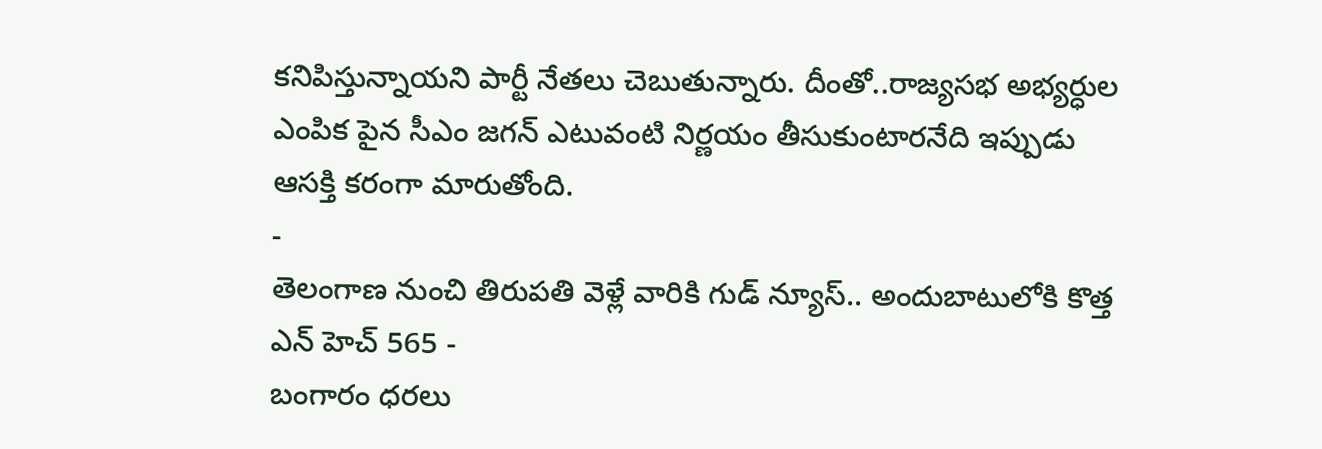కనిపిస్తున్నాయని పార్టీ నేతలు చెబుతున్నారు. దీంతో..రాజ్యసభ అభ్యర్ధుల ఎంపిక పైన సీఎం జగన్ ఎటువంటి నిర్ణయం తీసుకుంటారనేది ఇప్పుడు ఆసక్తి కరంగా మారుతోంది.
-
తెలంగాణ నుంచి తిరుపతి వెళ్లే వారికి గుడ్ న్యూస్.. అందుబాటులోకి కొత్త ఎన్ హెచ్ 565 -
బంగారం ధరలు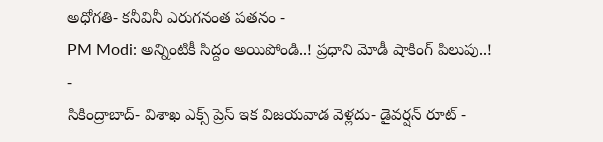అధోగతి- కనీవినీ ఎరుగనంత పతనం -
PM Modi: అన్నింటికీ సిద్దం అయిపోండి..! ప్రధాని మోడీ షాకింగ్ పిలుపు..! -
సికింద్రాబాద్- విశాఖ ఎక్స్ ప్రెస్ ఇక విజయవాడ వెళ్లదు- డైవర్షన్ రూట్ -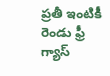ప్రతీ ఇంటికీ రెండు ఫ్రీ గ్యాస్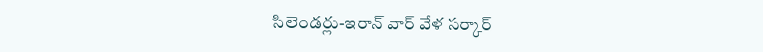సిలెండర్లు-ఇరాన్ వార్ వేళ సర్కార్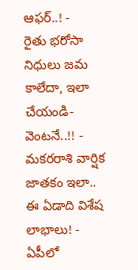ఆఫర్..! -
రైతు భరోసా నిధులు జమ కాలేదా, ఇలా చేయండి- వెంటనే..!! -
మకరరాశి వార్షిక జాతకం ఇలా.. ఈ ఏడాది విశేష లాభాలు! -
ఏపీలో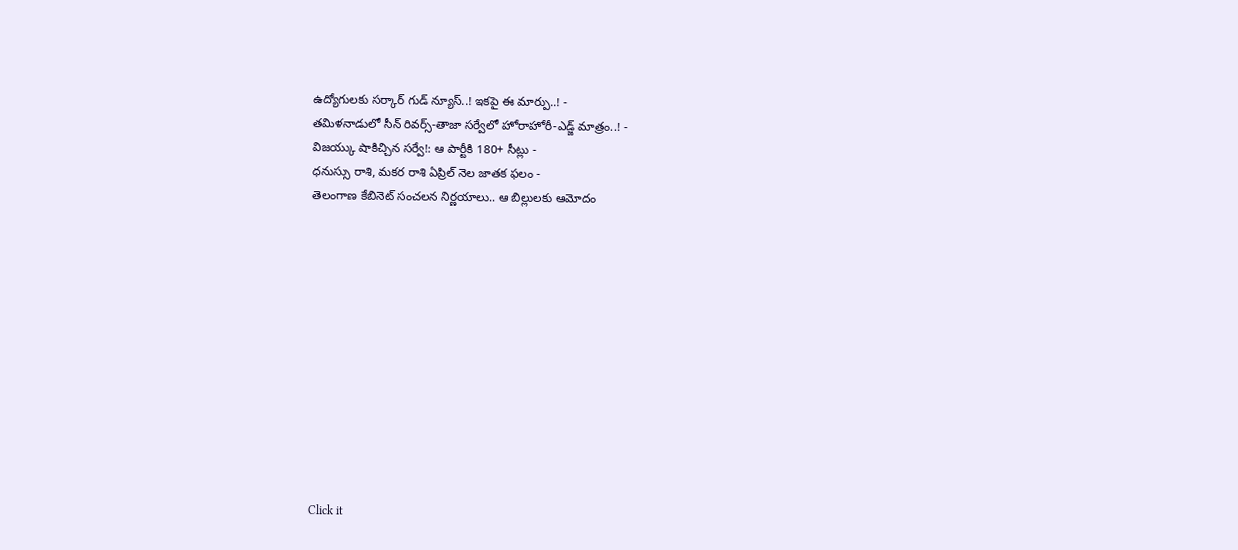ఉద్యోగులకు సర్కార్ గుడ్ న్యూస్..! ఇకపై ఈ మార్పు..! -
తమిళనాడులో సీన్ రివర్స్-తాజా సర్వేలో హోరాహోరీ-ఎడ్జ్ మాత్రం..! -
విజయ్కు షాకిచ్చిన సర్వే!: ఆ పార్టీకి 180+ సీట్లు -
ధనుస్సు రాశి, మకర రాశి ఏప్రిల్ నెల జాతక ఫలం -
తెలంగాణ కేబినెట్ సంచలన నిర్ణయాలు.. ఆ బిల్లులకు ఆమోదం












Click it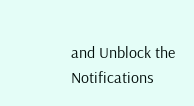and Unblock the Notifications